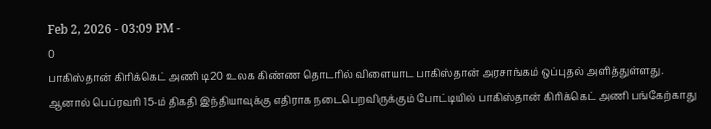Feb 2, 2026 - 03:09 PM -
0
பாகிஸ்தான் கிரிக்கெட் அணி டி20 உலக கிண்ண தொடரில் விளையாட பாகிஸ்தான் அரசாங்கம் ஒப்புதல் அளித்துள்ளது.
ஆனால் பெப்ரவரி 15-ம் திகதி இந்தியாவுக்கு எதிராக நடைபெறவிருக்கும் போட்டியில் பாகிஸ்தான் கிரிக்கெட் அணி பங்கேற்காது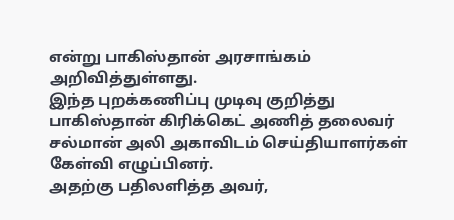என்று பாகிஸ்தான் அரசாங்கம் அறிவித்துள்ளது.
இந்த புறக்கணிப்பு முடிவு குறித்து பாகிஸ்தான் கிரிக்கெட் அணித் தலைவர் சல்மான் அலி அகாவிடம் செய்தியாளர்கள் கேள்வி எழுப்பினர்.
அதற்கு பதிலளித்த அவர்,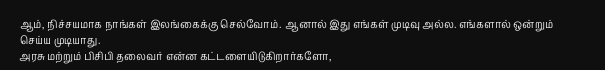ஆம், நிச்சயமாக நாங்கள் இலங்கைக்கு செல்வோம். ஆனால் இது எங்கள் முடிவு அல்ல. எங்களால் ஒன்றும் செய்ய முடியாது.
அரசு மற்றும் பிசிபி தலைவர் என்ன கட்டளையிடுகிறார்களோ,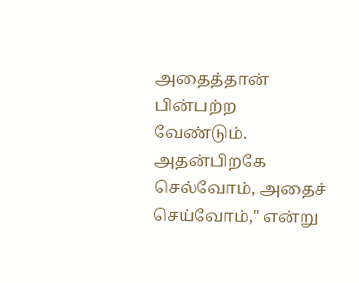அதைத்தான் பின்பற்ற வேண்டும். அதன்பிறகே செல்வோம், அதைச் செய்வோம்," என்று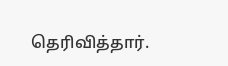தெரிவித்தார்.